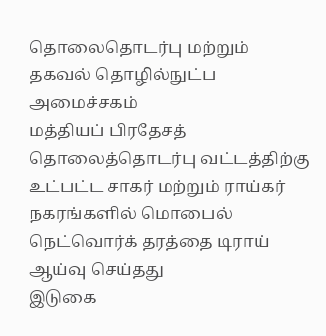தொலைதொடர்பு மற்றும் தகவல் தொழில்நுட்ப அமைச்சகம்
மத்தியப் பிரதேசத் தொலைத்தொடர்பு வட்டத்திற்கு உட்பட்ட சாகர் மற்றும் ராய்கர் நகரங்களில் மொபைல் நெட்வொர்க் தரத்தை டிராய் ஆய்வு செய்தது
இடுகை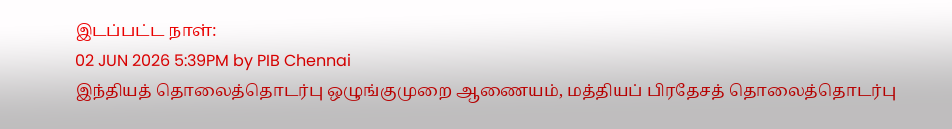இடப்பட்ட நாள்:
02 JUN 2026 5:39PM by PIB Chennai
இந்தியத் தொலைத்தொடர்பு ஒழுங்குமுறை ஆணையம், மத்தியப் பிரதேசத் தொலைத்தொடர்பு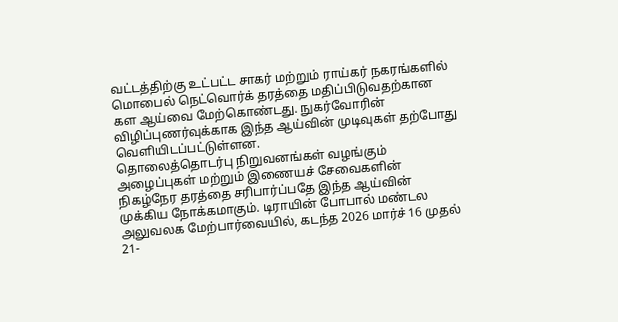வட்டத்திற்கு உட்பட்ட சாகர் மற்றும் ராய்கர் நகரங்களில் மொபைல் நெட்வொர்க் தரத்தை மதிப்பிடுவதற்கான கள ஆய்வை மேற்கொண்டது. நுகர்வோரின் விழிப்புணர்வுக்காக இந்த ஆய்வின் முடிவுகள் தற்போது வெளியிடப்பட்டுள்ளன.
தொலைத்தொடர்பு நிறுவனங்கள் வழங்கும் அழைப்புகள் மற்றும் இணையச் சேவைகளின் நிகழ்நேர தரத்தை சரிபார்ப்பதே இந்த ஆய்வின் முக்கிய நோக்கமாகும். டிராயின் போபால் மண்டல அலுவலக மேற்பார்வையில், கடந்த 2026 மார்ச் 16 முதல் 21-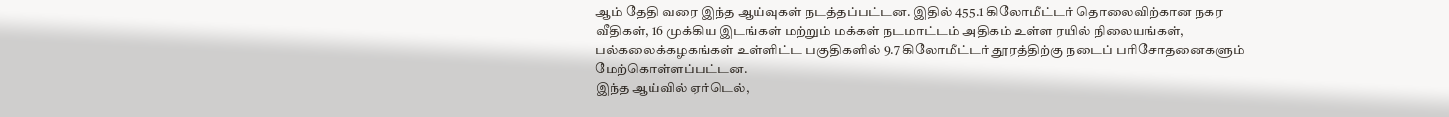ஆம் தேதி வரை இந்த ஆய்வுகள் நடத்தப்பட்டன. இதில் 455.1 கிலோமீட்டர் தொலைவிற்கான நகர வீதிகள், 16 முக்கிய இடங்கள் மற்றும் மக்கள் நடமாட்டம் அதிகம் உள்ள ரயில் நிலையங்கள், பல்கலைக்கழகங்கள் உள்ளிட்ட பகுதிகளில் 9.7 கிலோமீட்டர் தூரத்திற்கு நடைப் பரிசோதனைகளும் மேற்கொள்ளப்பட்டன.
இந்த ஆய்வில் ஏர்டெல்,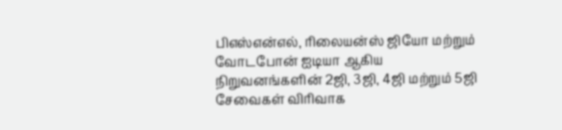பிஎஸ்என்எல், ரிலையன்ஸ் ஜியோ மற்றும் வோடபோன் ஐடியா ஆகிய நிறுவனங்களின் 2ஜி, 3ஜி, 4ஜி மற்றும் 5ஜி சேவைகள் விரிவாக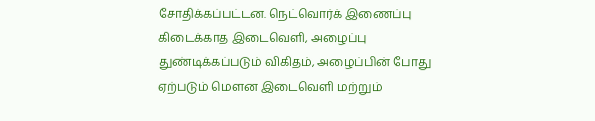சோதிக்கப்பட்டன. நெட்வொர்க் இணைப்பு கிடைக்காத இடைவெளி, அழைப்பு துண்டிக்கப்படும் விகிதம், அழைப்பின் போது ஏற்படும் மௌன இடைவெளி மற்றும்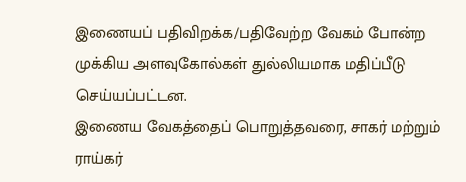இணையப் பதிவிறக்க/பதிவேற்ற வேகம் போன்ற முக்கிய அளவுகோல்கள் துல்லியமாக மதிப்பீடு செய்யப்பட்டன.
இணைய வேகத்தைப் பொறுத்தவரை, சாகர் மற்றும் ராய்கர்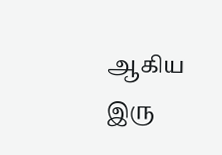ஆகிய இரு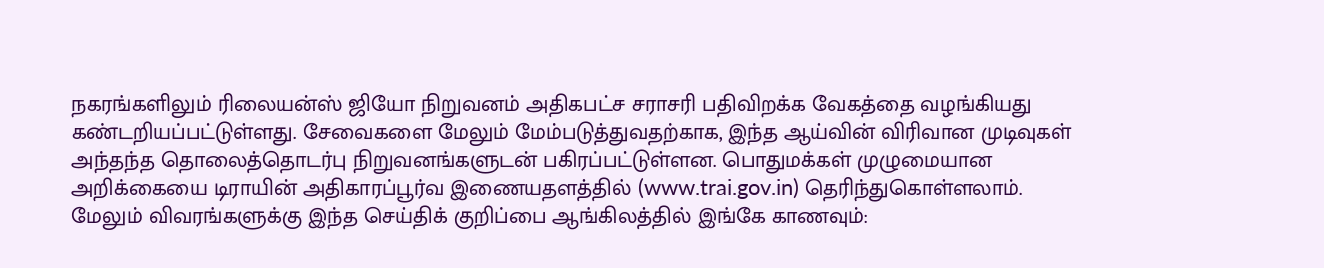நகரங்களிலும் ரிலையன்ஸ் ஜியோ நிறுவனம் அதிகபட்ச சராசரி பதிவிறக்க வேகத்தை வழங்கியது கண்டறியப்பட்டுள்ளது. சேவைகளை மேலும் மேம்படுத்துவதற்காக, இந்த ஆய்வின் விரிவான முடிவுகள் அந்தந்த தொலைத்தொடர்பு நிறுவனங்களுடன் பகிரப்பட்டுள்ளன. பொதுமக்கள் முழுமையான அறிக்கையை டிராயின் அதிகாரப்பூர்வ இணையதளத்தில் (www.trai.gov.in) தெரிந்துகொள்ளலாம்.
மேலும் விவரங்களுக்கு இந்த செய்திக் குறிப்பை ஆங்கிலத்தில் இங்கே காணவும்: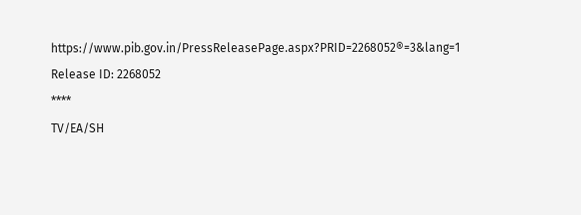https://www.pib.gov.in/PressReleasePage.aspx?PRID=2268052®=3&lang=1
Release ID: 2268052
****
TV/EA/SH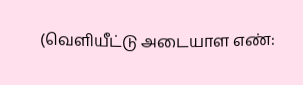(வெளியீட்டு அடையாள எண்: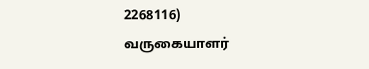2268116)
வருகையாளர்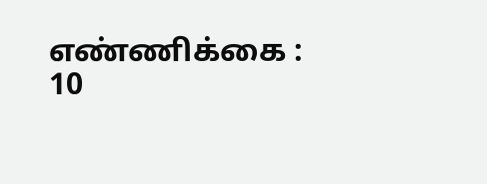எண்ணிக்கை : 10